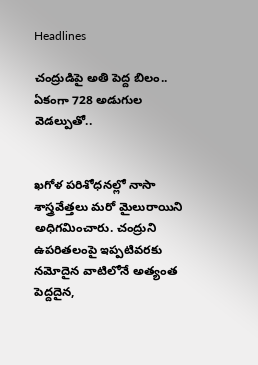Headlines

చంద్రుడిపై అతి పెద్ద బిలం.. ఏకంగా 728 అడుగుల వెడల్పుతో..


ఖగోళ పరిశోధనల్లో నాసా శాస్త్రవేత్తలు మరో మైలురాయిని అధిగమించారు. చంద్రుని ఉపరితలంపై ఇప్పటివరకు నమోదైన వాటిలోనే అత్యంత పెద్దదైన,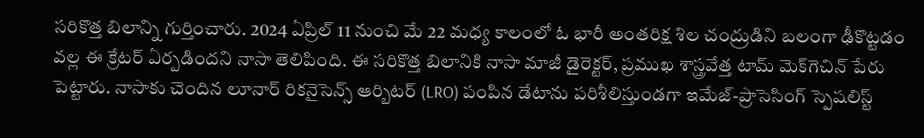సరికొత్త బిలాన్ని గుర్తించారు. 2024 ఏప్రిల్ 11 నుంచి మే 22 మధ్య కాలంలో ఓ భారీ అంతరిక్ష శిల చంద్రుడిని బలంగా ఢీకొట్టడం వల్ల ఈ క్రేటర్ ఏర్పడిందని నాసా తెలిపింది. ఈ సరికొత్త బిలానికి నాసా మాజీ డైరెక్టర్, ప్రముఖ శాస్త్రవేత్త టామ్ మెక్‌గెచిన్ పేరు పెట్టారు. నాసాకు చెందిన లూనార్ రికనైసెన్స్ ఆర్బిటర్ (LRO) పంపిన డేటాను పరిశీలిస్తుండగా ఇమేజ్-ప్రాసెసింగ్ స్పెషలిస్ట్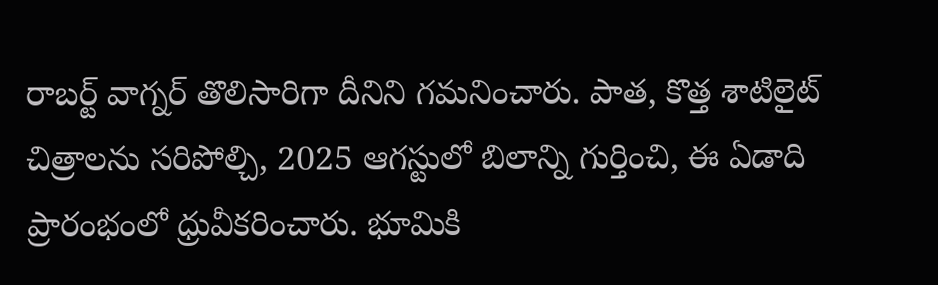రాబర్ట్ వాగ్నర్ తొలిసారిగా దీనిని గమనించారు. పాత, కొత్త శాటిలైట్ చిత్రాలను సరిపోల్చి, 2025 ఆగస్టులో బిలాన్ని గుర్తించి, ఈ ఏడాది ప్రారంభంలో ధ్రువీకరించారు. భూమికి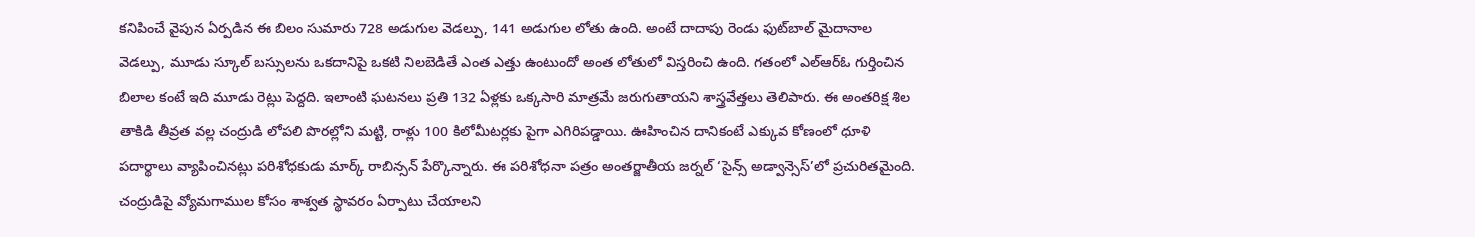కనిపించే వైపున ఏర్పడిన ఈ బిలం సుమారు 728 అడుగుల వెడల్పు, 141 అడుగుల లోతు ఉంది. అంటే దాదాపు రెండు ఫుట్‌బాల్ మైదానాల వెడల్పు, మూడు స్కూల్ బస్సులను ఒకదానిపై ఒకటి నిలబెడితే ఎంత ఎత్తు ఉంటుందో అంత లోతులో విస్తరించి ఉంది. గతంలో ఎల్‌ఆర్‌ఓ గుర్తించిన బిలాల కంటే ఇది మూడు రెట్లు పెద్దది. ఇలాంటి ఘటనలు ప్రతి 132 ఏళ్లకు ఒక్కసారి మాత్రమే జరుగుతాయని శాస్త్రవేత్తలు తెలిపారు. ఈ అంతరిక్ష శిల తాకిడి తీవ్రత వల్ల చంద్రుడి లోపలి పొరల్లోని మట్టి, రాళ్లు 100 కిలోమీటర్లకు పైగా ఎగిరిపడ్డాయి. ఊహించిన దానికంటే ఎక్కువ కోణంలో ధూళి పదార్థాలు వ్యాపించినట్లు పరిశోధకుడు మార్క్ రాబిన్సన్ పేర్కొన్నారు. ఈ పరిశోధనా పత్రం అంతర్జాతీయ జర్నల్ ‘సైన్స్ అడ్వాన్సెస్’లో ప్రచురితమైంది. చంద్రుడిపై వ్యోమగాముల కోసం శాశ్వత స్థావరం ఏర్పాటు చేయాలని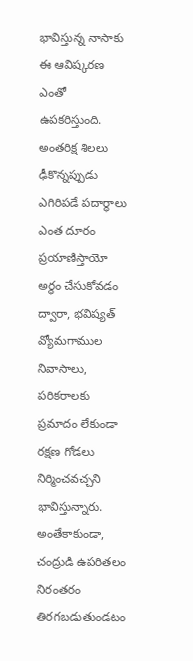భావిస్తున్న నాసాకు ఈ ఆవిష్కరణ ఎంతో ఉపకరిస్తుంది. అంతరిక్ష శిలలు ఢీకొన్నప్పుడు ఎగిరిపడే పదార్థాలు ఎంత దూరం ప్రయాణిస్తాయో అర్థం చేసుకోవడం ద్వారా, భవిష్యత్ వ్యోమగాముల నివాసాలు, పరికరాలకు ప్రమాదం లేకుండా రక్షణ గోడలు నిర్మించవచ్చని భావిస్తున్నారు. అంతేకాకుండా, చంద్రుడి ఉపరితలం నిరంతరం తిరగబడుతుండటం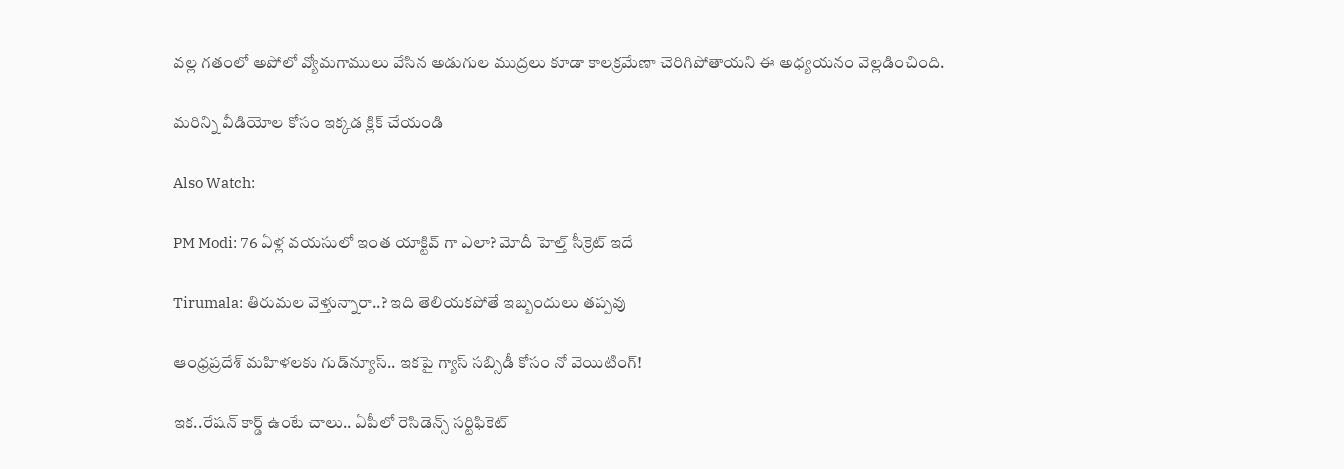వల్ల గతంలో అపోలో వ్యోమగాములు వేసిన అడుగుల ముద్రలు కూడా కాలక్రమేణా చెరిగిపోతాయని ఈ అధ్యయనం వెల్లడించింది.

మరిన్ని వీడియోల కోసం ఇక్కడ క్లిక్ చేయండి

Also Watch:

PM Modi: 76 ఏళ్ల వయసులో ఇంత యాక్టివ్ గా ఎలా? మోదీ హెల్త్ సీక్రెట్ ఇదే

Tirumala: తిరుమల వెళ్తున్నారా..? ఇది తెలియకపోతే ఇబ్బందులు తప్పవు

ఆంధ్రప్రదేశ్‌ మహిళలకు గుడ్‌న్యూస్‌.. ఇకపై గ్యాస్ సబ్సిడీ కోసం నో వెయిటింగ్!

ఇక..రేషన్ కార్డ్ ఉంటే చాలు.. ఏపీలో రెసిడెన్స్ సర్టిఫికెట్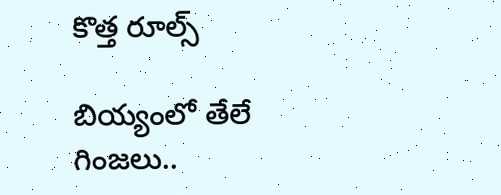కొత్త రూల్స్

బియ్యంలో తేలే గింజలు..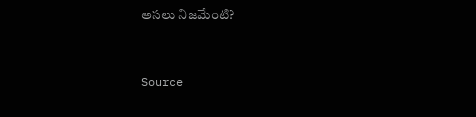అసలు నిజమేంటి?



Source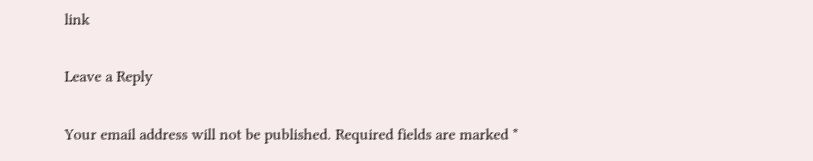link

Leave a Reply

Your email address will not be published. Required fields are marked *